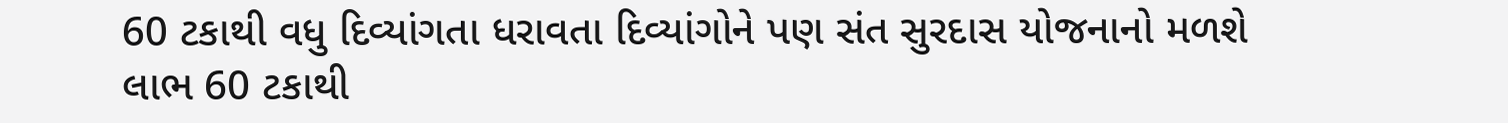60 ટકાથી વધુ દિવ્યાંગતા ધરાવતા દિવ્યાંગોને પણ સંત સુરદાસ યોજનાનો મળશે લાભ 60 ટકાથી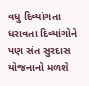વધુ દિવ્યાંગતા ધરાવતા દિવ્યાંગોને પણ સંત સુરદાસ યોજનાનો મળશે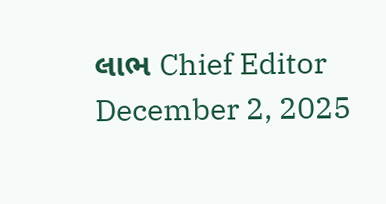લાભ Chief Editor December 2, 2025